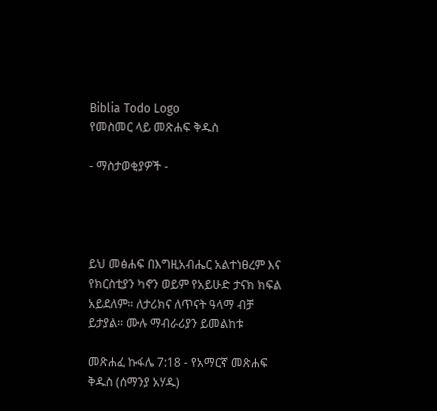Biblia Todo Logo
የመስመር ላይ መጽሐፍ ቅዱስ

- ማስታወቂያዎች -




ይህ መፅሐፍ በእግዚአብሔር አልተነፀረም እና የክርስቲያን ካኖን ወይም የአይሁድ ታናክ ክፍል አይደለም። ለታሪክና ለጥናት ዓላማ ብቻ ይታያል። ሙሉ ማብራሪያን ይመልከቱ

መጽሐፈ ኩፋሌ 7:18 - የአማርኛ መጽሐፍ ቅዱስ (ሰማንያ አሃዱ)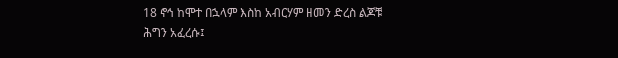18 ኖኅ ከሞተ በኋላም እስከ አብርሃም ዘመን ድረስ ልጆቹ ሕግን አፈረሱ፤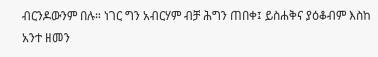ብርንዶውንም በሉ። ነገር ግን አብርሃም ብቻ ሕግን ጠበቀ፤ ይስሐቅና ያዕቆብም እስከ አንተ ዘመን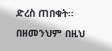ድረስ ጠበቁት። በዘመንህም በዚህ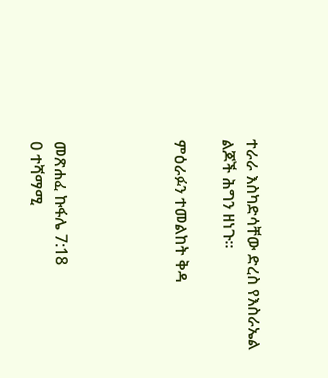ተራራ እስካድሳቸው ድረስ የእስራኤል ልጆች ሕግን ዘነጉ።

ምዕራፉን ተመልከት ቅዳ




መጽሐፈ ኩፋሌ 7:18
0 ተሻማሚ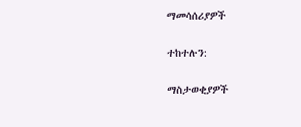ማመሳሰሪያዎች

ተከተሉን:

ማስታወቂያዎች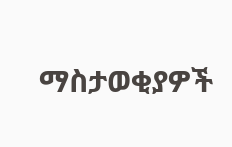ማስታወቂያዎች